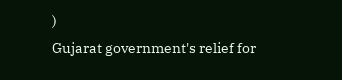)
Gujarat government's relief for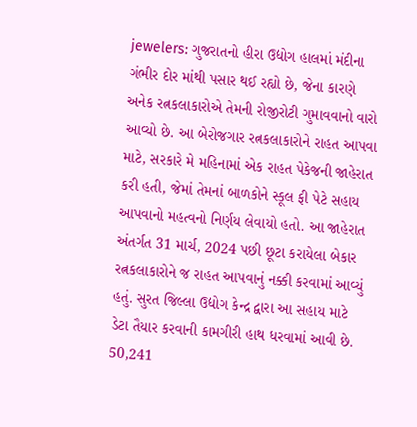jewelers: ગુજરાતનો હીરા ઉદ્યોગ હાલમાં મંદીના ગંભીર દોર માંથી પસાર થઈ રહ્યો છે, જેના કારણે અનેક રત્નકલાકારોએ તેમની રોજીરોટી ગુમાવવાનો વારો આવ્યો છે. આ બેરોજગાર રત્નકલાકારોને રાહત આપવા માટે, સરકારે મે મહિનામાં એક રાહત પેકેજની જાહેરાત કરી હતી, જેમાં તેમનાં બાળકોને સ્કૂલ ફી પેટે સહાય આપવાનો મહત્વનો નિર્ણય લેવાયો હતો. આ જાહેરાત અંતર્ગત 31 માર્ચ, 2024 પછી છૂટા કરાયેલા બેકાર રત્નકલાકારોને જ રાહત આપવાનું નક્કી કરવામાં આવ્યું હતું. સુરત જિલ્લા ઉદ્યોગ કેન્દ્ર દ્વારા આ સહાય માટે ડેટા તૈયાર કરવાની કામગીરી હાથ ધરવામાં આવી છે.
50,241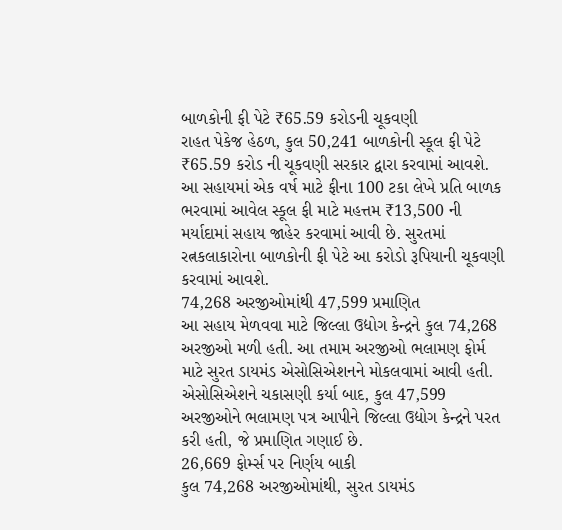બાળકોની ફી પેટે ₹65.59 કરોડની ચૂકવણી
રાહત પેકેજ હેઠળ, કુલ 50,241 બાળકોની સ્કૂલ ફી પેટે ₹65.59 કરોડ ની ચૂકવણી સરકાર દ્વારા કરવામાં આવશે. આ સહાયમાં એક વર્ષ માટે ફીના 100 ટકા લેખે પ્રતિ બાળક ભરવામાં આવેલ સ્કૂલ ફી માટે મહત્તમ ₹13,500 ની મર્યાદામાં સહાય જાહેર કરવામાં આવી છે. સુરતમાં રત્નકલાકારોના બાળકોની ફી પેટે આ કરોડો રૂપિયાની ચૂકવણી કરવામાં આવશે.
74,268 અરજીઓમાંથી 47,599 પ્રમાણિત
આ સહાય મેળવવા માટે જિલ્લા ઉદ્યોગ કેન્દ્રને કુલ 74,268 અરજીઓ મળી હતી. આ તમામ અરજીઓ ભલામણ ફોર્મ માટે સુરત ડાયમંડ એસોસિએશનને મોકલવામાં આવી હતી. એસોસિએશને ચકાસણી કર્યા બાદ, કુલ 47,599 અરજીઓને ભલામણ પત્ર આપીને જિલ્લા ઉદ્યોગ કેન્દ્રને પરત કરી હતી, જે પ્રમાણિત ગણાઈ છે.
26,669 ફોર્મ્સ પર નિર્ણય બાકી
કુલ 74,268 અરજીઓમાંથી, સુરત ડાયમંડ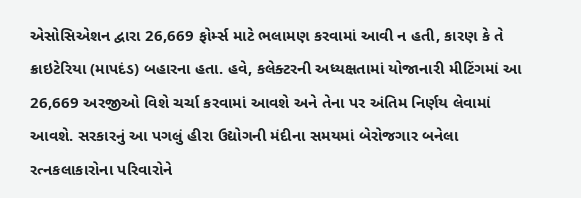એસોસિએશન દ્વારા 26,669 ફોર્મ્સ માટે ભલામણ કરવામાં આવી ન હતી, કારણ કે તે ક્રાઇટેરિયા (માપદંડ) બહારના હતા. હવે, કલેક્ટરની અધ્યક્ષતામાં યોજાનારી મીટિંગમાં આ 26,669 અરજીઓ વિશે ચર્ચા કરવામાં આવશે અને તેના પર અંતિમ નિર્ણય લેવામાં આવશે. સરકારનું આ પગલું હીરા ઉદ્યોગની મંદીના સમયમાં બેરોજગાર બનેલા રત્નકલાકારોના પરિવારોને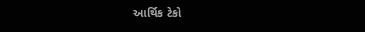આર્થિક ટેકો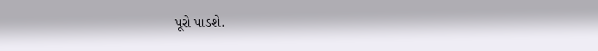પૂરો પાડશે.